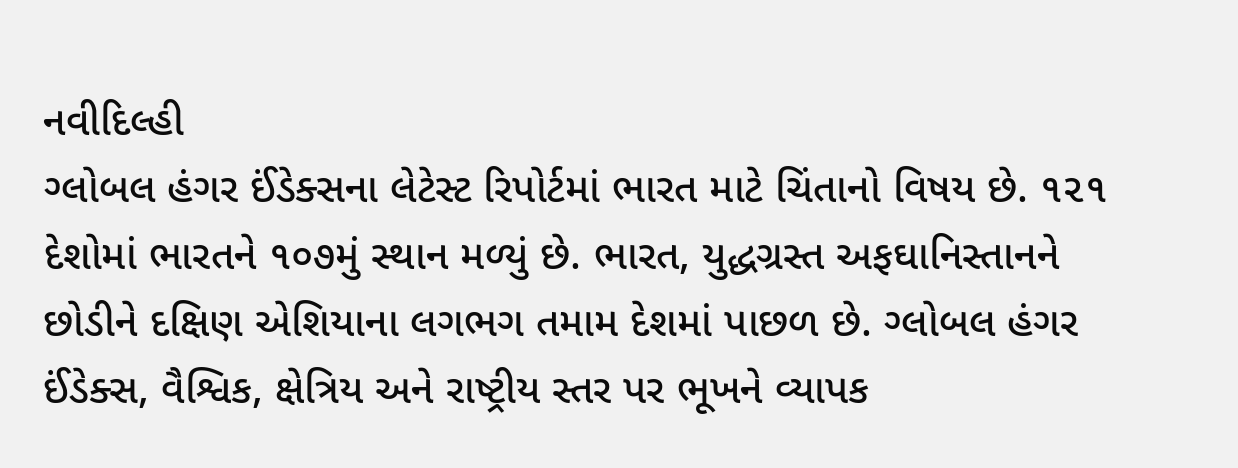નવીદિલ્હી
ગ્લોબલ હંગર ઈંડેક્સના લેટેસ્ટ રિપોર્ટમાં ભારત માટે ચિંતાનો વિષય છે. ૧૨૧ દેશોમાં ભારતને ૧૦૭મું સ્થાન મળ્યું છે. ભારત, યુદ્ધગ્રસ્ત અફઘાનિસ્તાનને છોડીને દક્ષિણ એશિયાના લગભગ તમામ દેશમાં પાછળ છે. ગ્લોબલ હંગર ઈંડેક્સ, વૈશ્વિક, ક્ષેત્રિય અને રાષ્ટ્રીય સ્તર પર ભૂખને વ્યાપક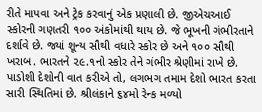રીતે માપવા અને ટ્રેક કરવાનું એક પ્રણાલી છે. જીએચઆઈ સ્કોરની ગણતરી ૧૦૦ અંકોમાંથી થાય છે. જે ભૂખની ગંભીરતાને દર્શાવે છે. જ્યાં શૂન્ય સૌથી વધારે સ્કોર છે અને ૧૦૦ સૌથી ખરાબ. ભારતને ૨૯.૧નો સ્કોર તેને ગંભીર શ્રેણીમાં રાખે છે. પાડોશી દેશોની વાત કરીએ તો, લગભગ તમામ દેશો ભારત કરતા સારી સ્થિતિમાં છે. શ્રીલંકાને ૬૪મો રેન્ક મળ્યો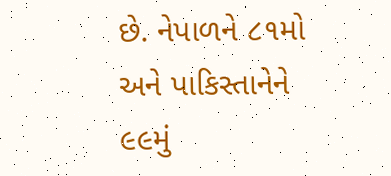છે. નેપાળને ૮૧મો અને પાકિસ્તાનેને ૯૯મું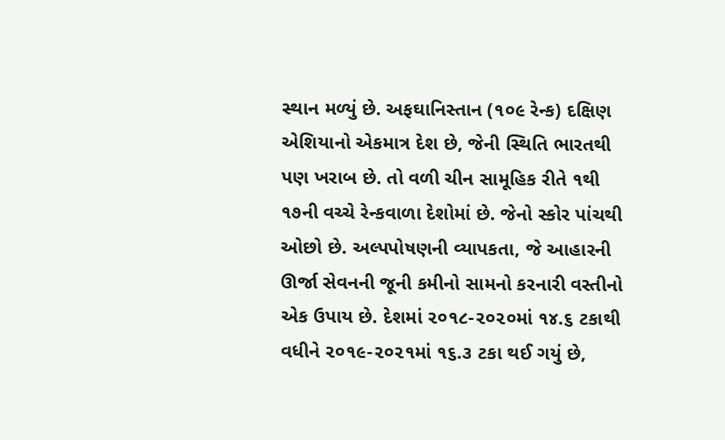સ્થાન મળ્યું છે. અફઘાનિસ્તાન (૧૦૯ રેન્ક) દક્ષિણ એશિયાનો એકમાત્ર દેશ છે, જેની સ્થિતિ ભારતથી પણ ખરાબ છે. તો વળી ચીન સામૂહિક રીતે ૧થી ૧૭ની વચ્ચે રેન્કવાળા દેશોમાં છે. જેનો સ્કોર પાંચથી ઓછો છે. અલ્પપોષણની વ્યાપકતા, જે આહારની ઊર્જા સેવનની જૂની કમીનો સામનો કરનારી વસ્તીનો એક ઉપાય છે. દેશમાં ૨૦૧૮-૨૦૨૦માં ૧૪.૬ ટકાથી વધીને ૨૦૧૯-૨૦૨૧માં ૧૬.૩ ટકા થઈ ગયું છે,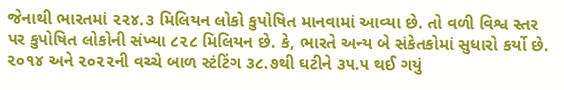જેનાથી ભારતમાં ૨૨૪.૩ મિલિયન લોકો કુપોષિત માનવામાં આવ્યા છે. તો વળી વિશ્વ સ્તર પર કુપોષિત લોકોની સંખ્યા ૮૨૮ મિલિયન છે. કે, ભારતે અન્ય બે સંકેતકોમાં સુધારો કર્યો છે. ૨૦૧૪ અને ૨૦૨૨ની વચ્ચે બાળ સ્ટંટિંગ ૩૮.૭થી ઘટીને ૩૫.૫ થઈ ગયું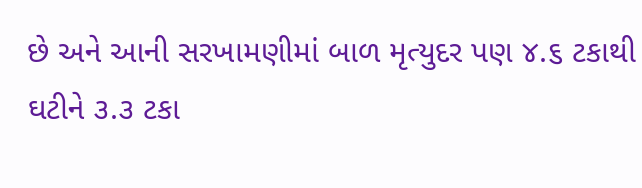છે અને આની સરખામણીમાં બાળ મૃત્યુદર પણ ૪.૬ ટકાથી ઘટીને ૩.૩ ટકા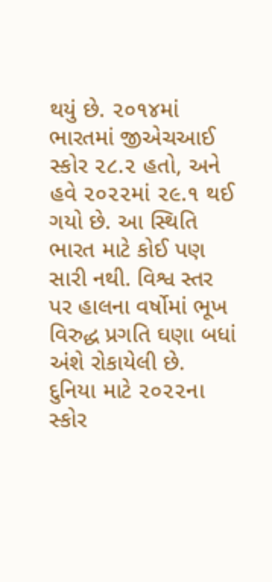થયું છે. ૨૦૧૪માં ભારતમાં જીએચઆઈ સ્કોર ૨૮.૨ હતો, અને હવે ૨૦૨૨માં ૨૯.૧ થઈ ગયો છે. આ સ્થિતિ ભારત માટે કોઈ પણ સારી નથી. વિશ્વ સ્તર પર હાલના વર્ષોમાં ભૂખ વિરુદ્ધ પ્રગતિ ઘણા બધાં અંશે રોકાયેલી છે. દુનિયા માટે ૨૦૨૨ના સ્કોર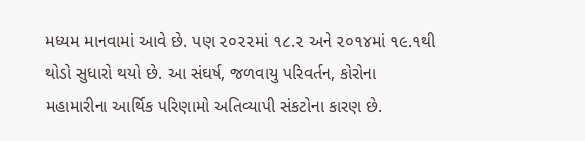મધ્યમ માનવામાં આવે છે. પણ ૨૦૨૨માં ૧૮.૨ અને ૨૦૧૪માં ૧૯.૧થી થોડો સુધારો થયો છે. આ સંઘર્ષ, જળવાયુ પરિવર્તન, કોરોના મહામારીના આર્થિક પરિણામો અતિવ્યાપી સંકટોના કારણ છે.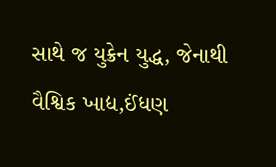સાથે જ યુક્રેન યુદ્ધ, જેનાથી વૈશ્વિક ખાદ્ય,ઈંધણ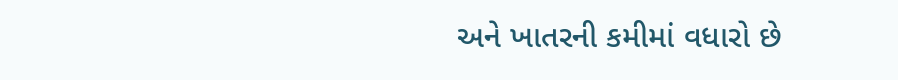અને ખાતરની કમીમાં વધારો છે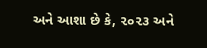અને આશા છે કે, ૨૦૨૩ અને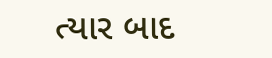ત્યાર બાદ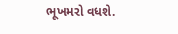ભૂખમરો વધશે.